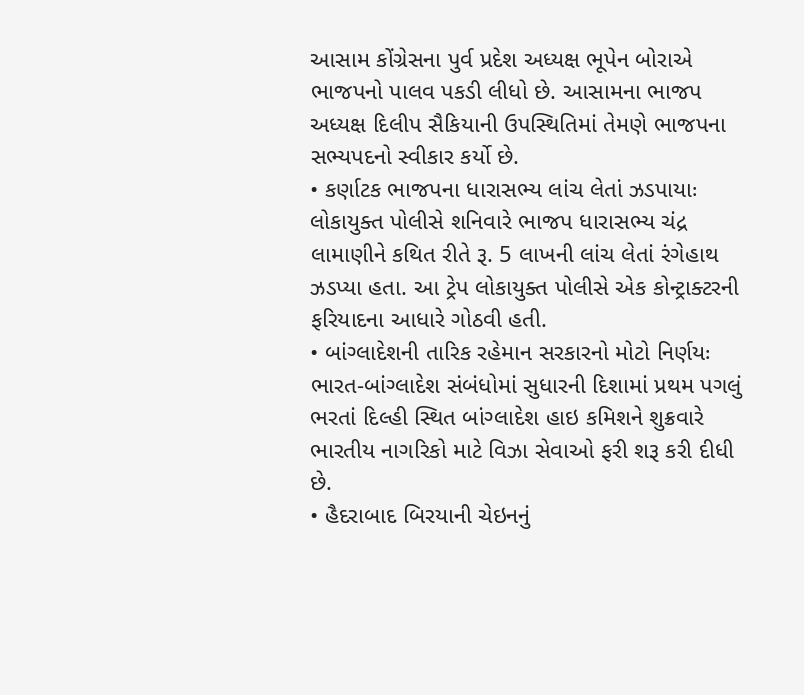આસામ કોંગ્રેસના પુર્વ પ્રદેશ અધ્યક્ષ ભૂપેન બોરાએ ભાજપનો પાલવ પકડી લીધો છે. આસામના ભાજપ અધ્યક્ષ દિલીપ સૈકિયાની ઉપસ્થિતિમાં તેમણે ભાજપના સભ્યપદનો સ્વીકાર કર્યો છે.
• કર્ણાટક ભાજપના ધારાસભ્ય લાંચ લેતાં ઝડપાયાઃ લોકાયુક્ત પોલીસે શનિવારે ભાજપ ધારાસભ્ય ચંદ્ર લામાણીને કથિત રીતે રૂ. 5 લાખની લાંચ લેતાં રંગેહાથ ઝડપ્યા હતા. આ ટ્રેપ લોકાયુક્ત પોલીસે એક કોન્ટ્રાક્ટરની ફરિયાદના આધારે ગોઠવી હતી.
• બાંગ્લાદેશની તારિક રહેમાન સરકારનો મોટો નિર્ણયઃ ભારત-બાંગ્લાદેશ સંબંધોમાં સુધારની દિશામાં પ્રથમ પગલું ભરતાં દિલ્હી સ્થિત બાંગ્લાદેશ હાઇ કમિશને શુક્રવારે ભારતીય નાગરિકો માટે વિઝા સેવાઓ ફરી શરૂ કરી દીધી છે.
• હૈદરાબાદ બિરયાની ચેઇનનું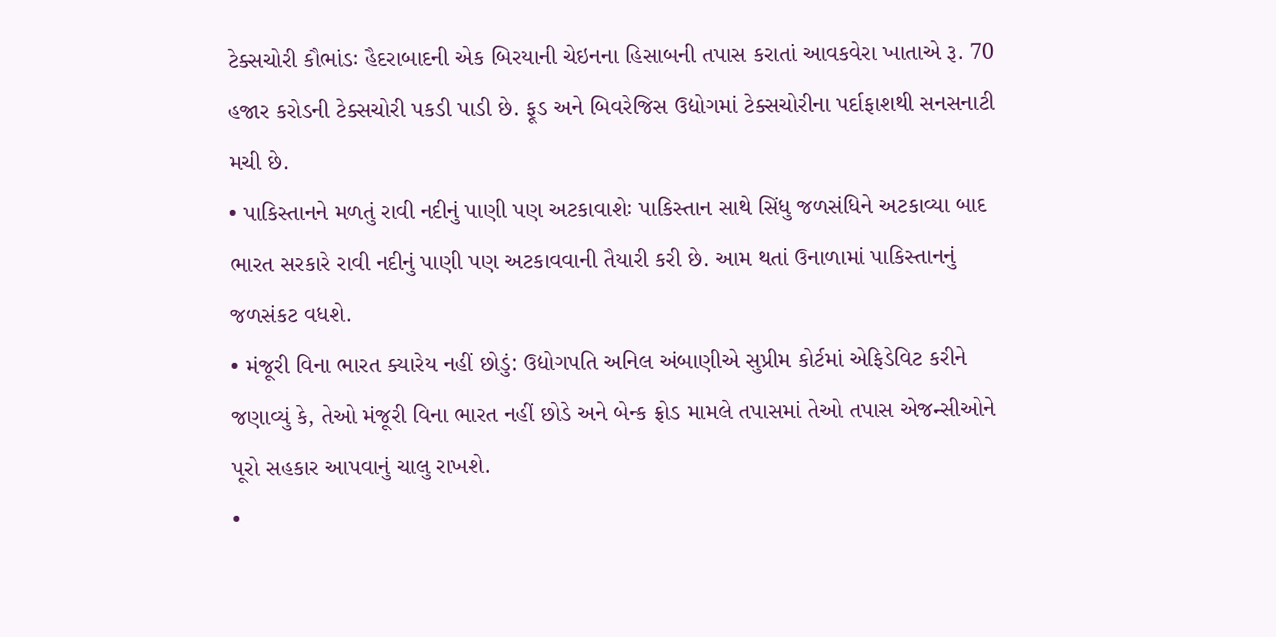ટેક્સચોરી કૌભાંડઃ હૈદરાબાદની એક બિરયાની ચેઇનના હિસાબની તપાસ કરાતાં આવકવેરા ખાતાએ રૂ. 70 હજાર કરોડની ટેક્સચોરી પકડી પાડી છે. ફૂડ અને બિવરેજિસ ઉદ્યોગમાં ટેક્સચોરીના પર્દાફાશથી સનસનાટી મચી છે.
• પાકિસ્તાનને મળતું રાવી નદીનું પાણી પણ અટકાવાશેઃ પાકિસ્તાન સાથે સિંધુ જળસંધિને અટકાવ્યા બાદ ભારત સરકારે રાવી નદીનું પાણી પણ અટકાવવાની તૈયારી કરી છે. આમ થતાં ઉનાળામાં પાકિસ્તાનનું જળસંકટ વધશે.
• મંજૂરી વિના ભારત ક્યારેય નહીં છોડું: ઉદ્યોગપતિ અનિલ અંબાણીએ સુપ્રીમ કોર્ટમાં એફિડેવિટ કરીને જણાવ્યું કે, તેઓ મંજૂરી વિના ભારત નહીં છોડે અને બેન્ક ફ્રોડ મામલે તપાસમાં તેઓ તપાસ એજન્સીઓને પૂરો સહકાર આપવાનું ચાલુ રાખશે.
•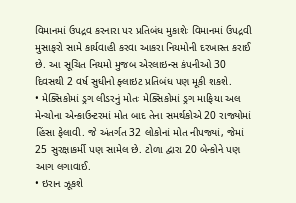વિમાનમાં ઉપદ્રવ કરનારા પર પ્રતિબંધ મુકાશેઃ વિમાનમાં ઉપદ્રવી મુસાફરો સામે કાર્યવાહી કરવા આકરા નિયમોની દરખાસ્ત કરાઈ છે. આ સૂચિત નિયમો મુજબ એરલાઇન્સ કંપનીઓ 30 દિવસથી 2 વર્ષ સુધીનો ફ્લાઇટ પ્રતિબંધ પણ મૂકી શકશે.
• મેક્સિકોમાં ડ્રગ લીડરનું મોતઃ મેક્સિકોમાં ડ્રગ માફિયા અલ મેન્ચોના એન્કાઉન્ટરમાં મોત બાદ તેના સમર્થકોએ 20 રાજ્યોમાં હિંસા ફેલાવી. જે અંતર્ગત 32 લોકોનાં મોત નીપજ્યાં, જેમાં 25 સુરક્ષાકર્મી પણ સામેલ છે. ટોળા દ્વારા 20 બેન્કોને પણ આગ લગાવાઈ.
• ઇરાન ઝૂકશે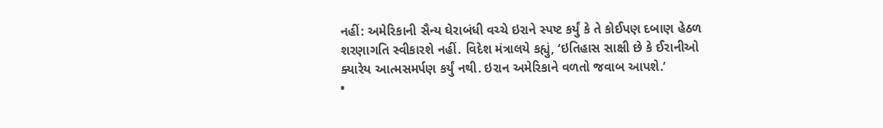નહીં: અમેરિકાની સૈન્ય ઘેરાબંધી વચ્ચે ઇરાને સ્પષ્ટ કર્યું કે તે કોઈપણ દબાણ હેઠળ શરણાગતિ સ્વીકારશે નહીં. વિદેશ મંત્રાલયે કહ્યું, ‘ઇતિહાસ સાક્ષી છે કે ઈરાનીઓ ક્યારેય આત્મસમર્પણ કર્યું નથી. ઇરાન અમેરિકાને વળતો જવાબ આપશે.’
•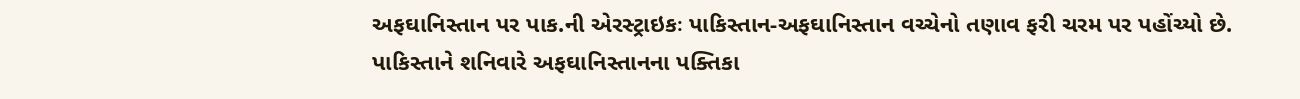અફઘાનિસ્તાન પર પાક.ની એરસ્ટ્રાઇકઃ પાકિસ્તાન-અફઘાનિસ્તાન વચ્ચેનો તણાવ ફરી ચરમ પર પહોંચ્યો છે. પાકિસ્તાને શનિવારે અફઘાનિસ્તાનના પક્તિકા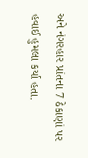અને નંગરહાર પ્રાંતના 7 ઠેકાણાં પર હવાઈ હુમલા કર્યા હતા.